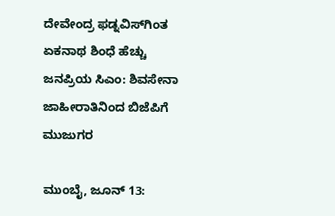ದೇವೇಂದ್ರ ಫಡ್ನವಿಸ್‌ಗಿಂತ ಏಕನಾಥ ಶಿಂಧೆ ಹೆಚ್ಚು ಜನಪ್ರಿಯ ಸಿಎಂ: ಶಿವಸೇನಾ ಜಾಹೀರಾತಿನಿಂದ ಬಿಜೆಪಿಗೆ ಮುಜುಗರ

ಮುಂಬೈ, ಜೂನ್‌ 13: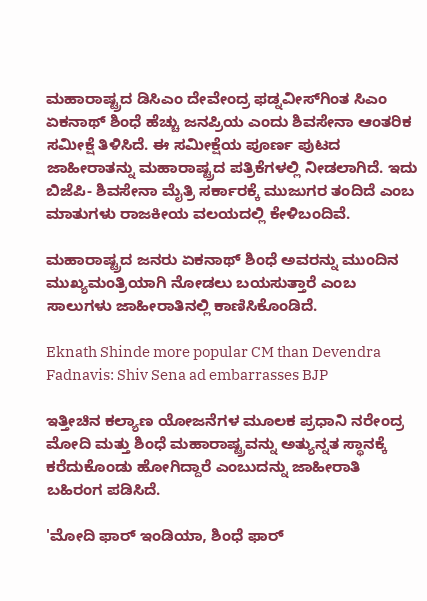ಮಹಾರಾಷ್ಟ್ರದ ಡಿಸಿಎಂ ದೇವೇಂದ್ರ ಫಡ್ನವೀಸ್‌ಗಿಂತ ಸಿಎಂ ಏಕನಾಥ್ ಶಿಂಧೆ ಹೆಚ್ಚು ಜನಪ್ರಿಯ ಎಂದು ಶಿವಸೇನಾ ಆಂತರಿಕ ಸಮೀಕ್ಷೆ ತಿಳಿಸಿದೆ. ಈ ಸಮೀಕ್ಷೆಯ ಪೂರ್ಣ ಪುಟದ ಜಾಹೀರಾತನ್ನು ಮಹಾರಾಷ್ಟ್ರದ ಪತ್ರಿಕೆಗಳಲ್ಲಿ ನೀಡಲಾಗಿದೆ. ಇದು ಬಿಜೆಪಿ- ಶಿವಸೇನಾ ಮೈತ್ರಿ ಸರ್ಕಾರಕ್ಕೆ ಮುಜುಗರ ತಂದಿದೆ ಎಂಬ ಮಾತುಗಳು ರಾಜಕೀಯ ವಲಯದಲ್ಲಿ ಕೇಳಿಬಂದಿವೆ.

ಮಹಾರಾಷ್ಟ್ರದ ಜನರು ಏಕನಾಥ್‌ ಶಿಂಧೆ ಅವರನ್ನು ಮುಂದಿನ ಮುಖ್ಯಮಂತ್ರಿಯಾಗಿ ನೋಡಲು ಬಯಸುತ್ತಾರೆ ಎಂಬ ಸಾಲುಗಳು ಜಾಹೀರಾತಿನಲ್ಲಿ ಕಾಣಿಸಿಕೊಂಡಿದೆ.

Eknath Shinde more popular CM than Devendra Fadnavis: Shiv Sena ad embarrasses BJP

ಇತ್ತೀಚಿನ ಕಲ್ಯಾಣ ಯೋಜನೆಗಳ ಮೂಲಕ ಪ್ರಧಾನಿ ನರೇಂದ್ರ ಮೋದಿ ಮತ್ತು ಶಿಂಧೆ ಮಹಾರಾಷ್ಟ್ರವನ್ನು ಅತ್ಯುನ್ನತ ಸ್ಥಾನಕ್ಕೆ ಕರೆದುಕೊಂಡು ಹೋಗಿದ್ದಾರೆ ಎಂಬುದನ್ನು ಜಾಹೀರಾತಿ ಬಹಿರಂಗ ಪಡಿಸಿದೆ.

'ಮೋದಿ ಫಾರ್ ಇಂಡಿಯಾ, ಶಿಂಧೆ ಫಾರ್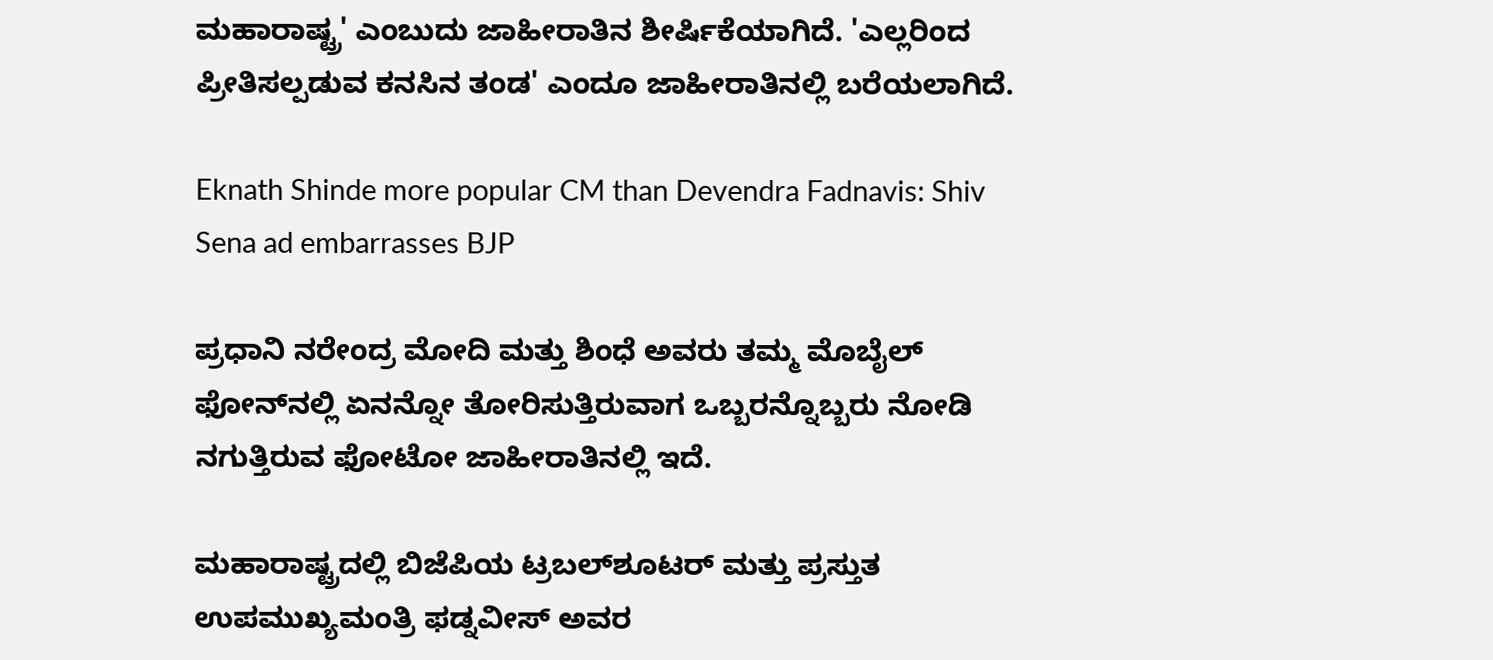ಮಹಾರಾಷ್ಟ್ರ' ಎಂಬುದು ಜಾಹೀರಾತಿನ ಶೀರ್ಷಿಕೆಯಾಗಿದೆ. 'ಎಲ್ಲರಿಂದ ಪ್ರೀತಿಸಲ್ಪಡುವ ಕನಸಿನ ತಂಡ' ಎಂದೂ ಜಾಹೀರಾತಿನಲ್ಲಿ ಬರೆಯಲಾಗಿದೆ.

Eknath Shinde more popular CM than Devendra Fadnavis: Shiv Sena ad embarrasses BJP

ಪ್ರಧಾನಿ ನರೇಂದ್ರ ಮೋದಿ ಮತ್ತು ಶಿಂಧೆ ಅವರು ತಮ್ಮ ಮೊಬೈಲ್ ಫೋನ್‌ನಲ್ಲಿ ಏನನ್ನೋ ತೋರಿಸುತ್ತಿರುವಾಗ ಒಬ್ಬರನ್ನೊಬ್ಬರು ನೋಡಿ ನಗುತ್ತಿರುವ ಫೋಟೋ ಜಾಹೀರಾತಿನಲ್ಲಿ ಇದೆ.

ಮಹಾರಾಷ್ಟ್ರದಲ್ಲಿ ಬಿಜೆಪಿಯ ಟ್ರಬಲ್‌ಶೂಟರ್ ಮತ್ತು ಪ್ರಸ್ತುತ ಉಪಮುಖ್ಯಮಂತ್ರಿ ಫಡ್ನವೀಸ್ ಅವರ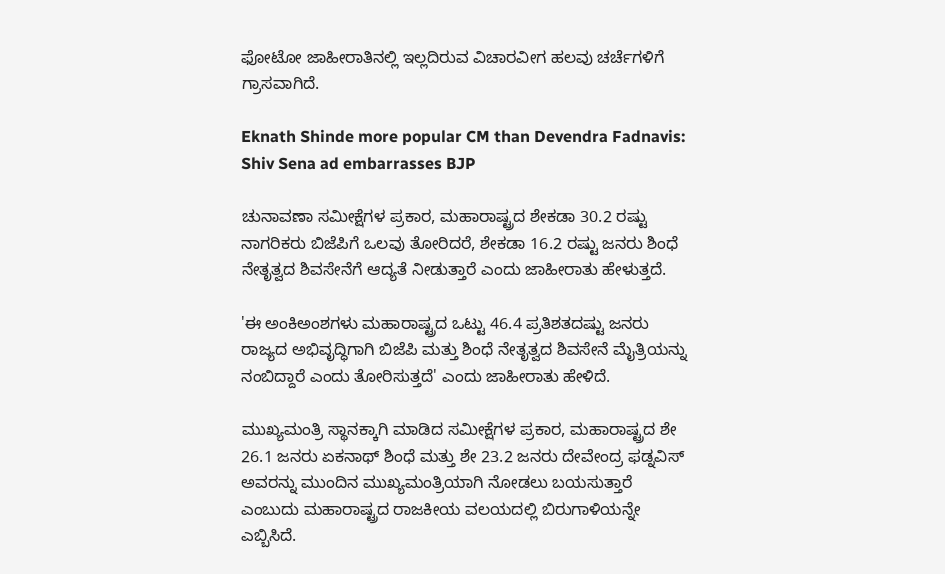ಫೋಟೋ ಜಾಹೀರಾತಿನಲ್ಲಿ ಇಲ್ಲದಿರುವ ವಿಚಾರವೀಗ ಹಲವು ಚರ್ಚೆಗಳಿಗೆ ಗ್ರಾಸವಾಗಿದೆ.

Eknath Shinde more popular CM than Devendra Fadnavis: Shiv Sena ad embarrasses BJP

ಚುನಾವಣಾ ಸಮೀಕ್ಷೆಗಳ ಪ್ರಕಾರ, ಮಹಾರಾಷ್ಟ್ರದ ಶೇಕಡಾ 30.2 ರಷ್ಟು ನಾಗರಿಕರು ಬಿಜೆಪಿಗೆ ಒಲವು ತೋರಿದರೆ, ಶೇಕಡಾ 16.2 ರಷ್ಟು ಜನರು ಶಿಂಧೆ ನೇತೃತ್ವದ ಶಿವಸೇನೆಗೆ ಆದ್ಯತೆ ನೀಡುತ್ತಾರೆ ಎಂದು ಜಾಹೀರಾತು ಹೇಳುತ್ತದೆ.

'ಈ ಅಂಕಿಅಂಶಗಳು ಮಹಾರಾಷ್ಟ್ರದ ಒಟ್ಟು 46.4 ಪ್ರತಿಶತದಷ್ಟು ಜನರು ರಾಜ್ಯದ ಅಭಿವೃದ್ಧಿಗಾಗಿ ಬಿಜೆಪಿ ಮತ್ತು ಶಿಂಧೆ ನೇತೃತ್ವದ ಶಿವಸೇನೆ ಮೈತ್ರಿಯನ್ನು ನಂಬಿದ್ದಾರೆ ಎಂದು ತೋರಿಸುತ್ತದೆ' ಎಂದು ಜಾಹೀರಾತು ಹೇಳಿದೆ.

ಮುಖ್ಯಮಂತ್ರಿ ಸ್ಥಾನಕ್ಕಾಗಿ ಮಾಡಿದ ಸಮೀಕ್ಷೆಗಳ ಪ್ರಕಾರ, ಮಹಾರಾಷ್ಟ್ರದ ಶೇ 26.1 ಜನರು ಏಕನಾಥ್ ಶಿಂಧೆ ಮತ್ತು ಶೇ 23.2 ಜನರು ದೇವೇಂದ್ರ ಫಡ್ನವಿಸ್ ಅವರನ್ನು ಮುಂದಿನ ಮುಖ್ಯಮಂತ್ರಿಯಾಗಿ ನೋಡಲು ಬಯಸುತ್ತಾರೆ ಎಂಬುದು ಮಹಾರಾಷ್ಟ್ರದ ರಾಜಕೀಯ ವಲಯದಲ್ಲಿ ಬಿರುಗಾಳಿಯನ್ನೇ ಎಬ್ಬಿಸಿದೆ.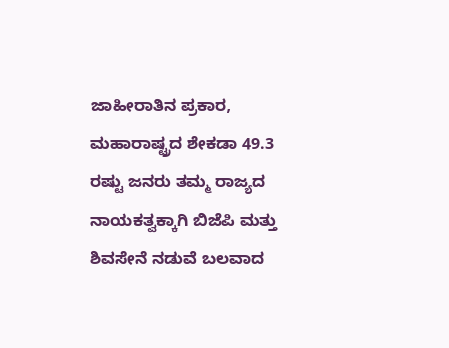ಜಾಹೀರಾತಿನ ಪ್ರಕಾರ, ಮಹಾರಾಷ್ಟ್ರದ ಶೇಕಡಾ 49.3 ರಷ್ಟು ಜನರು ತಮ್ಮ ರಾಜ್ಯದ ನಾಯಕತ್ವಕ್ಕಾಗಿ ಬಿಜೆಪಿ ಮತ್ತು ಶಿವಸೇನೆ ನಡುವೆ ಬಲವಾದ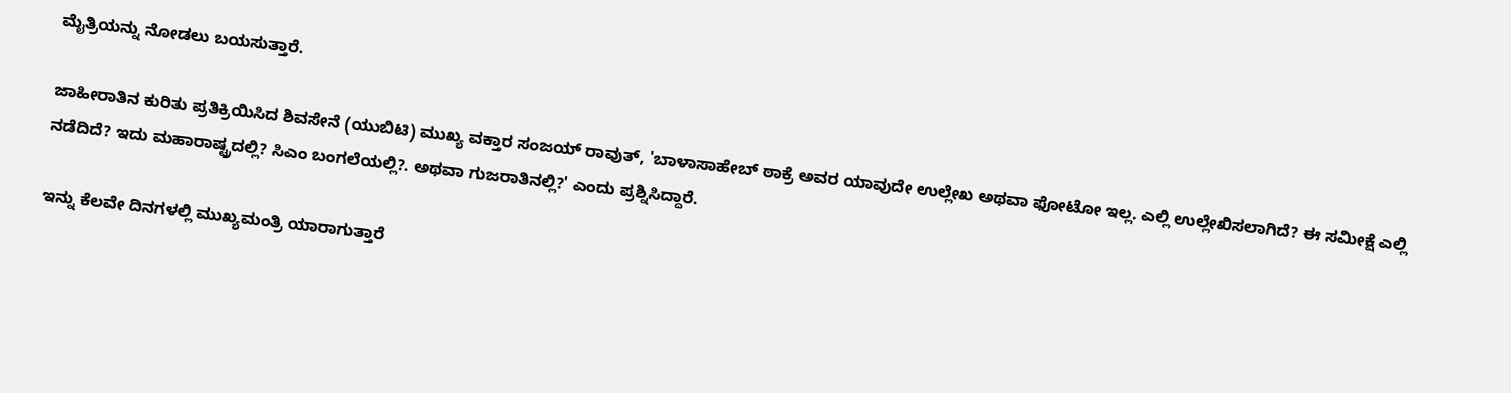ಮೈತ್ರಿಯನ್ನು ನೋಡಲು ಬಯಸುತ್ತಾರೆ.

ಜಾಹೀರಾತಿನ ಕುರಿತು ಪ್ರತಿಕ್ರಿಯಿಸಿದ ಶಿವಸೇನೆ (ಯುಬಿಟಿ) ಮುಖ್ಯ ವಕ್ತಾರ ಸಂಜಯ್ ರಾವುತ್, 'ಬಾಳಾಸಾಹೇಬ್ ಠಾಕ್ರೆ ಅವರ ಯಾವುದೇ ಉಲ್ಲೇಖ ಅಥವಾ ಫೋಟೋ ಇಲ್ಲ. ಎಲ್ಲಿ ಉಲ್ಲೇಖಿಸಲಾಗಿದೆ? ಈ ಸಮೀಕ್ಷೆ ಎಲ್ಲಿ ನಡೆದಿದೆ? ಇದು ಮಹಾರಾಷ್ಟ್ರದಲ್ಲಿ? ಸಿಎಂ ಬಂಗಲೆಯಲ್ಲಿ?. ಅಥವಾ ಗುಜರಾತಿನಲ್ಲಿ?' ಎಂದು ಪ್ರಶ್ನಿಸಿದ್ದಾರೆ.

ಇನ್ನು ಕೆಲವೇ ದಿನಗಳಲ್ಲಿ ಮುಖ್ಯಮಂತ್ರಿ ಯಾರಾಗುತ್ತಾರೆ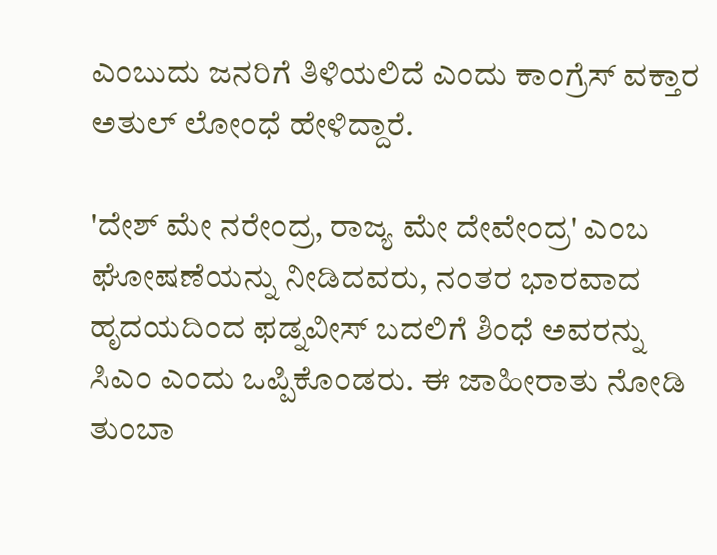ಎಂಬುದು ಜನರಿಗೆ ತಿಳಿಯಲಿದೆ ಎಂದು ಕಾಂಗ್ರೆಸ್ ವಕ್ತಾರ ಅತುಲ್ ಲೋಂಧೆ ಹೇಳಿದ್ದಾರೆ.

'ದೇಶ್ ಮೇ ನರೇಂದ್ರ, ರಾಜ್ಯ ಮೇ ದೇವೇಂದ್ರ' ಎಂಬ ಘೋಷಣೆಯನ್ನು ನೀಡಿದವರು, ನಂತರ ಭಾರವಾದ ಹೃದಯದಿಂದ ಫಡ್ನವೀಸ್ ಬದಲಿಗೆ ಶಿಂಧೆ ಅವರನ್ನು ಸಿಎಂ ಎಂದು ಒಪ್ಪಿಕೊಂಡರು. ಈ ಜಾಹೀರಾತು ನೋಡಿ ತುಂಬಾ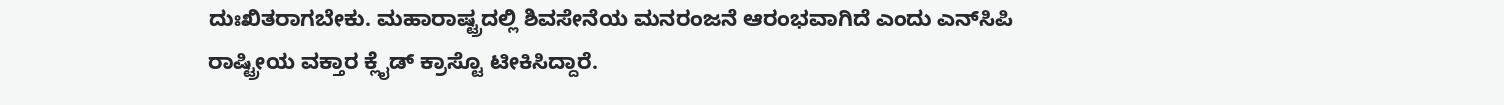ದುಃಖಿತರಾಗಬೇಕು. ಮಹಾರಾಷ್ಟ್ರದಲ್ಲಿ ಶಿವಸೇನೆಯ ಮನರಂಜನೆ ಆರಂಭವಾಗಿದೆ ಎಂದು ಎನ್‌ಸಿಪಿ ರಾಷ್ಟ್ರೀಯ ವಕ್ತಾರ ಕ್ಲೈಡ್ ಕ್ರಾಸ್ಟೊ ಟೀಕಿಸಿದ್ದಾರೆ.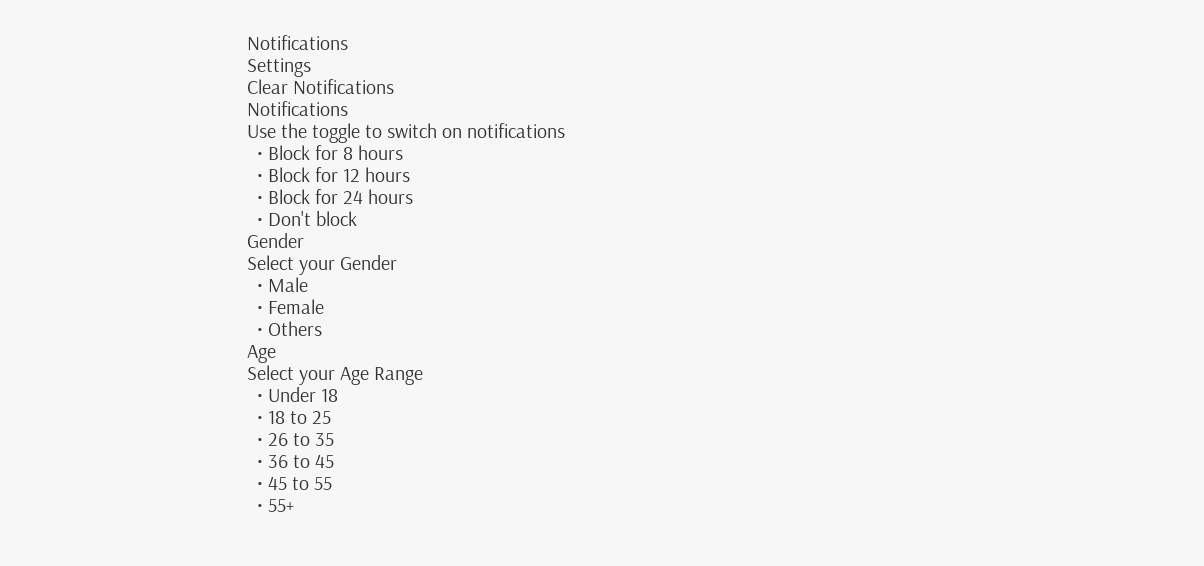Notifications
Settings
Clear Notifications
Notifications
Use the toggle to switch on notifications
  • Block for 8 hours
  • Block for 12 hours
  • Block for 24 hours
  • Don't block
Gender
Select your Gender
  • Male
  • Female
  • Others
Age
Select your Age Range
  • Under 18
  • 18 to 25
  • 26 to 35
  • 36 to 45
  • 45 to 55
  • 55+